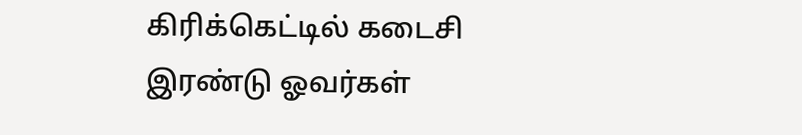கிரிக்கெட்டில் கடைசி இரண்டு ஓவர்கள்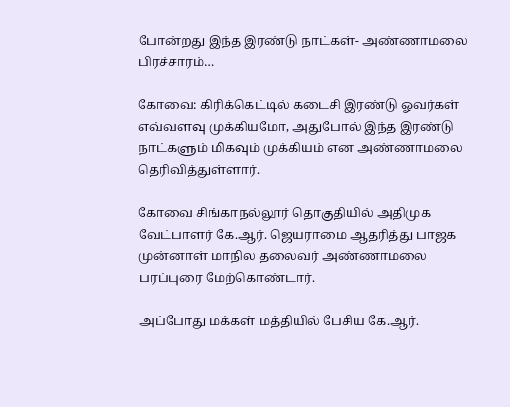போன்றது இந்த இரண்டு நாட்கள்- அண்ணாமலை பிரச்சாரம்…

கோவை: கிரிக்கெட்டில் கடைசி இரண்டு ஓவர்கள் எவ்வளவு முக்கியமோ, அதுபோல் இந்த இரண்டு நாட்களும் மிகவும் முக்கியம் என அண்ணாமலை தெரிவித்துள்ளார்.

கோவை சிங்காநல்லூர் தொகுதியில் அதிமுக வேட்பாளர் கே.ஆர். ஜெயராமை ஆதரித்து பாஜக முன்னாள் மாநில தலைவர் அண்ணாமலை பரப்புரை மேற்கொண்டார்.

அப்போது மக்கள் மத்தியில் பேசிய கே.ஆர்.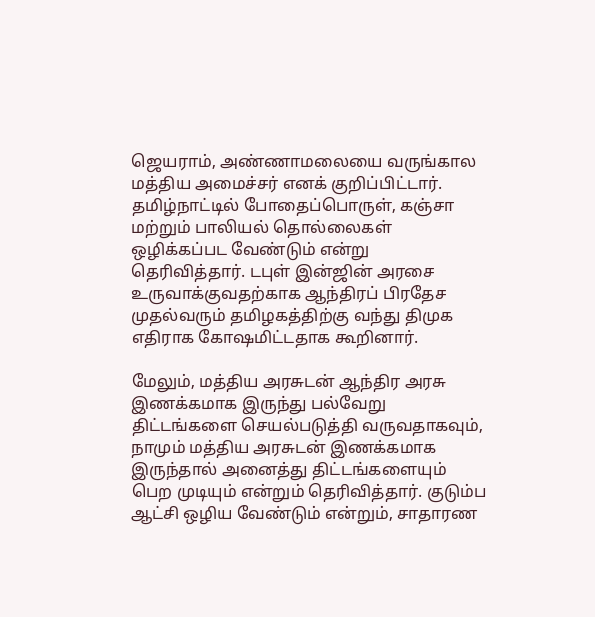ஜெயராம், அண்ணாமலையை வருங்கால மத்திய அமைச்சர் எனக் குறிப்பிட்டார். தமிழ்நாட்டில் போதைப்பொருள், கஞ்சா மற்றும் பாலியல் தொல்லைகள் ஒழிக்கப்பட வேண்டும் என்று தெரிவித்தார். டபுள் இன்ஜின் அரசை உருவாக்குவதற்காக ஆந்திரப் பிரதேச முதல்வரும் தமிழகத்திற்கு வந்து திமுக எதிராக கோஷமிட்டதாக கூறினார்.

மேலும், மத்திய அரசுடன் ஆந்திர அரசு இணக்கமாக இருந்து பல்வேறு திட்டங்களை செயல்படுத்தி வருவதாகவும், நாமும் மத்திய அரசுடன் இணக்கமாக இருந்தால் அனைத்து திட்டங்களையும் பெற முடியும் என்றும் தெரிவித்தார். குடும்ப ஆட்சி ஒழிய வேண்டும் என்றும், சாதாரண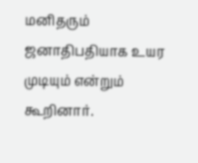மனிதரும் ஜனாதிபதியாக உயர முடியும் என்றும் கூறினார்.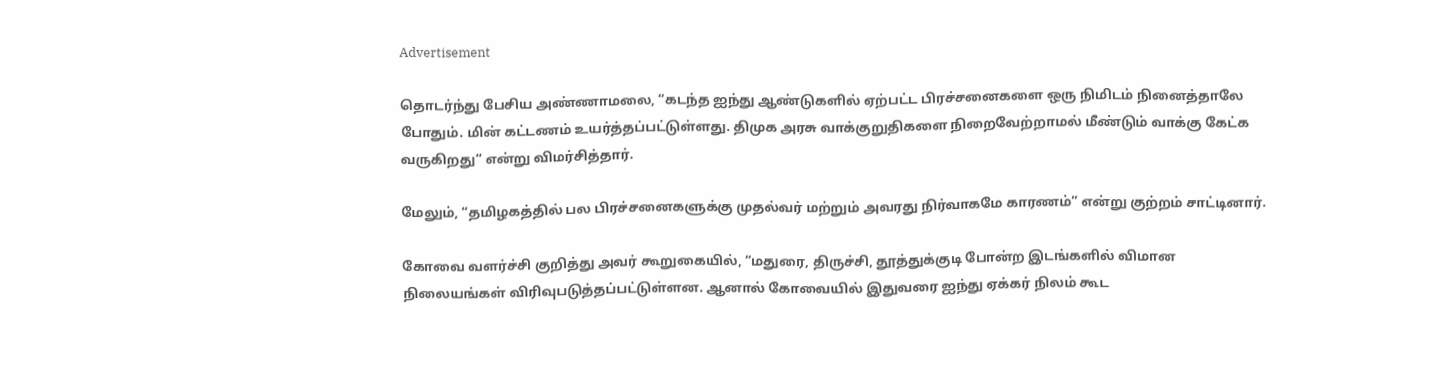Advertisement

தொடர்ந்து பேசிய அண்ணாமலை, “கடந்த ஐந்து ஆண்டுகளில் ஏற்பட்ட பிரச்சனைகளை ஒரு நிமிடம் நினைத்தாலே போதும். மின் கட்டணம் உயர்த்தப்பட்டுள்ளது. திமுக அரசு வாக்குறுதிகளை நிறைவேற்றாமல் மீண்டும் வாக்கு கேட்க வருகிறது” என்று விமர்சித்தார்.

மேலும், “தமிழகத்தில் பல பிரச்சனைகளுக்கு முதல்வர் மற்றும் அவரது நிர்வாகமே காரணம்” என்று குற்றம் சாட்டினார்.

கோவை வளர்ச்சி குறித்து அவர் கூறுகையில், “மதுரை, திருச்சி, தூத்துக்குடி போன்ற இடங்களில் விமான நிலையங்கள் விரிவுபடுத்தப்பட்டுள்ளன. ஆனால் கோவையில் இதுவரை ஐந்து ஏக்கர் நிலம் கூட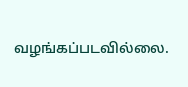வழங்கப்படவில்லை.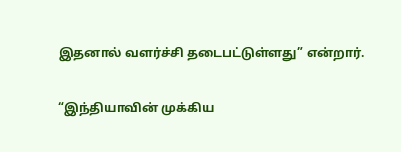இதனால் வளர்ச்சி தடைபட்டுள்ளது” என்றார்.

“இந்தியாவின் முக்கிய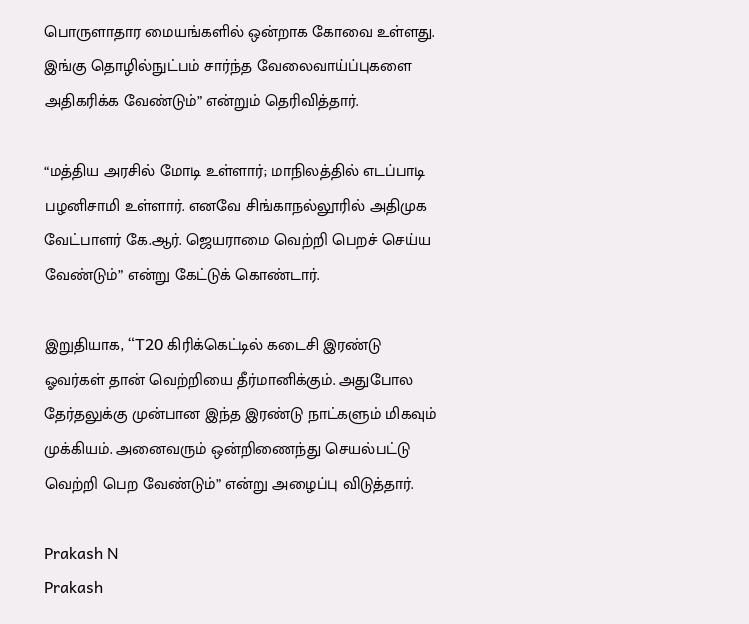பொருளாதார மையங்களில் ஒன்றாக கோவை உள்ளது. இங்கு தொழில்நுட்பம் சார்ந்த வேலைவாய்ப்புகளை அதிகரிக்க வேண்டும்” என்றும் தெரிவித்தார்.

“மத்திய அரசில் மோடி உள்ளார்; மாநிலத்தில் எடப்பாடி பழனிசாமி உள்ளார். எனவே சிங்காநல்லூரில் அதிமுக வேட்பாளர் கே.ஆர். ஜெயராமை வெற்றி பெறச் செய்ய வேண்டும்” என்று கேட்டுக் கொண்டார்.

இறுதியாக, “T20 கிரிக்கெட்டில் கடைசி இரண்டு ஓவர்கள் தான் வெற்றியை தீர்மானிக்கும். அதுபோல தேர்தலுக்கு முன்பான இந்த இரண்டு நாட்களும் மிகவும் முக்கியம். அனைவரும் ஒன்றிணைந்து செயல்பட்டு வெற்றி பெற வேண்டும்” என்று அழைப்பு விடுத்தார்.

Prakash N
Prakash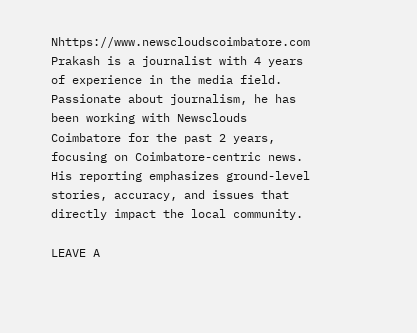Nhttps://www.newscloudscoimbatore.com
Prakash is a journalist with 4 years of experience in the media field. Passionate about journalism, he has been working with Newsclouds Coimbatore for the past 2 years, focusing on Coimbatore-centric news. His reporting emphasizes ground-level stories, accuracy, and issues that directly impact the local community.

LEAVE A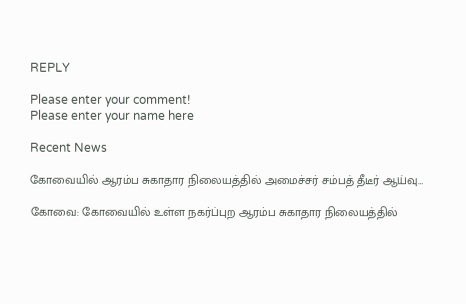REPLY

Please enter your comment!
Please enter your name here

Recent News

கோவையில் ஆரம்ப சுகாதார நிலையத்தில் அமைச்சர் சம்பத் தீடீர் ஆய்வு…

கோவை: கோவையில் உள்ள நகர்ப்புற ஆரம்ப சுகாதார நிலையத்தில்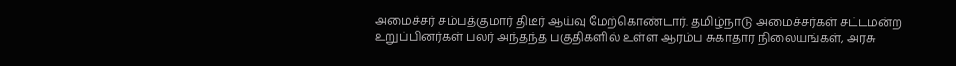அமைச்சர் சம்பத்குமார் திடீர் ஆய்வு மேற்கொண்டார். தமிழ்நாடு அமைச்சர்கள் சட்டமன்ற உறுப்பினர்கள் பலர் அந்தந்த பகுதிகளில் உள்ள ஆரம்ப சுகாதார நிலையங்கள், அரசு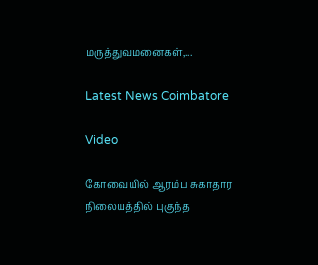மருத்துவமனைகள்,...

Latest News Coimbatore

Video

கோவையில் ஆரம்ப சுகாதார நிலையத்தில் புகுந்த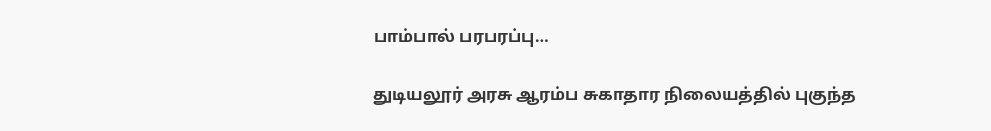பாம்பால் பரபரப்பு…

துடியலூர் அரசு ஆரம்ப சுகாதார நிலையத்தில் புகுந்த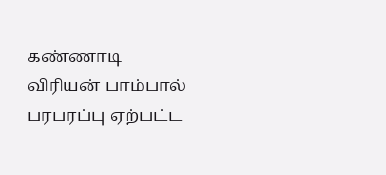கண்ணாடி விரியன் பாம்பால் பரபரப்பு ஏற்பட்ட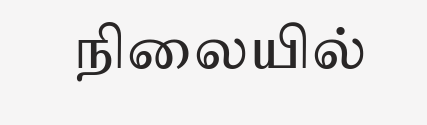நிலையில்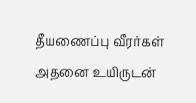தீயணைப்பு வீரர்கள் அதனை உயிருடன்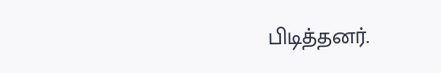பிடித்தனர்.